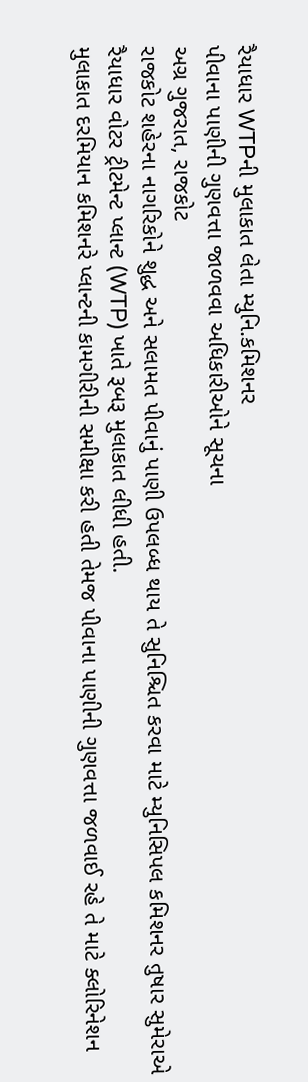રૈયાધાર WTPની મુલાકાત લેતા મ્યુનિ.કમિશનર
પીવાના પાણીની ગુણવત્તા જાળવવા અધિકારીઓને સૂચના
અગ્ર ગુજરાત, રાજકોટ
રાજકોટ શહેરના નાગરિકોને શુદ્ધ અને સલામત પીવાનું પાણી ઉપલબ્ધ થાય તે સુનિશ્ચિત કરવા માટે મ્યુનિસિપલ કમિશનર તુષાર સુમેરાએ રૈયાધાર વોટર ટ્રીટમેન્ટ પ્લાન્ટ (WTP) ખાતે રૂબરૂ મુલાકાત લીધી હતી.
મુલાકાત દરમિયાન કમિશનરે પ્લાન્ટની કામગીરીની સમીક્ષા કરી હતી તેમજ પીવાના પાણીની ગુણવત્તા જળવાઈ રહે તે માટે ક્લોરિનેશન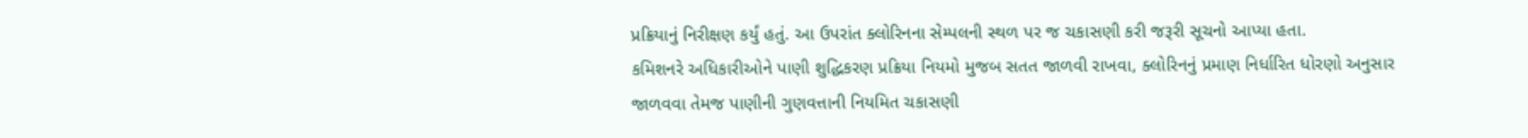પ્રક્રિયાનું નિરીક્ષણ કર્યું હતું. આ ઉપરાંત ક્લોરિનના સેમ્પલની સ્થળ પર જ ચકાસણી કરી જરૂરી સૂચનો આપ્યા હતા.
કમિશનરે અધિકારીઓને પાણી શુદ્ધિકરણ પ્રક્રિયા નિયમો મુજબ સતત જાળવી રાખવા, ક્લોરિનનું પ્રમાણ નિર્ધારિત ધોરણો અનુસાર જાળવવા તેમજ પાણીની ગુણવત્તાની નિયમિત ચકાસણી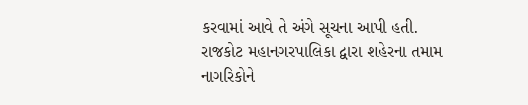કરવામાં આવે તે અંગે સૂચના આપી હતી.
રાજકોટ મહાનગરપાલિકા દ્વારા શહેરના તમામ નાગરિકોને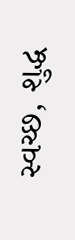સ્વચ્છ, શુદ્ધ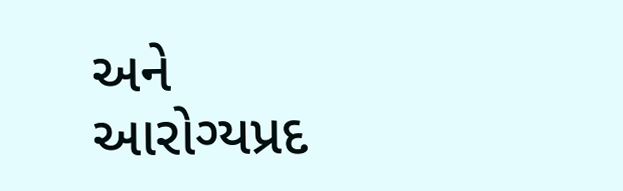અને આરોગ્યપ્રદ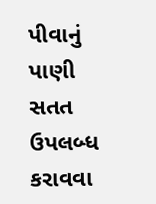પીવાનું પાણી સતત ઉપલબ્ધ કરાવવા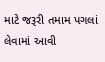માટે જરૂરી તમામ પગલાં લેવામાં આવી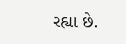રહ્યા છે.